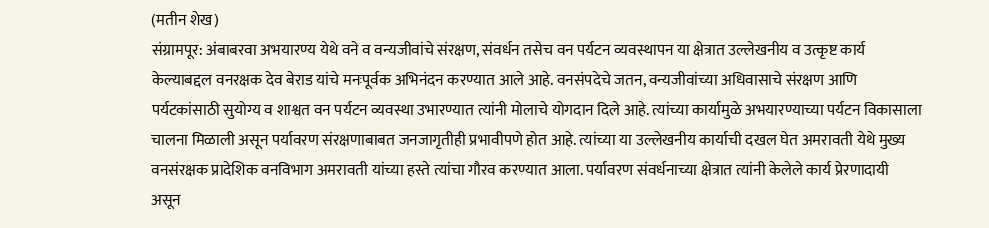(मतीन शेख)
संग्रामपूर: अंबाबरवा अभयारण्य येथे वने व वन्यजीवांचे संरक्षण, संवर्धन तसेच वन पर्यटन व्यवस्थापन या क्षेत्रात उल्लेखनीय व उत्कृष्ट कार्य केल्याबद्दल वनरक्षक देव बेराड यांचे मनःपूर्वक अभिनंदन करण्यात आले आहे. वनसंपदेचे जतन, वन्यजीवांच्या अधिवासाचे संरक्षण आणि पर्यटकांसाठी सुयोग्य व शाश्वत वन पर्यटन व्यवस्था उभारण्यात त्यांनी मोलाचे योगदान दिले आहे. त्यांच्या कार्यामुळे अभयारण्याच्या पर्यटन विकासाला चालना मिळाली असून पर्यावरण संरक्षणाबाबत जनजागृतीही प्रभावीपणे होत आहे. त्यांच्या या उल्लेखनीय कार्याची दखल घेत अमरावती येथे मुख्य वनसंरक्षक प्रादेशिक वनविभाग अमरावती यांच्या हस्ते त्यांचा गौरव करण्यात आला. पर्यावरण संवर्धनाच्या क्षेत्रात त्यांनी केलेले कार्य प्रेरणादायी असून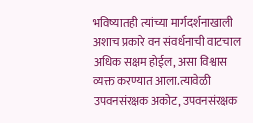भविष्यातही त्यांच्या मार्गदर्शनाखाली अशाच प्रकारे वन संवर्धनाची वाटचाल अधिक सक्षम होईल, असा विश्वास व्यक्त करण्यात आला.त्यावेळी उपवनसंरक्षक अकोट, उपवनसंरक्षक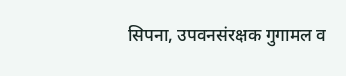सिपना, उपवनसंरक्षक गुगामल व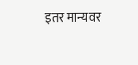इतर मान्यवर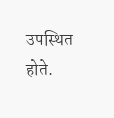उपस्थित होते.